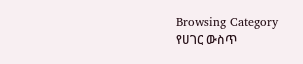Browsing Category
የሀገር ውስጥ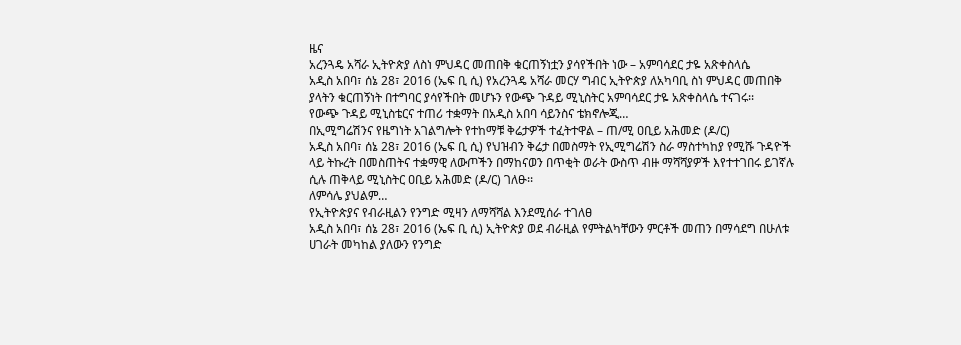ዜና
አረንጓዴ አሻራ ኢትዮጵያ ለስነ ምህዳር መጠበቅ ቁርጠኝነቷን ያሳየችበት ነው – አምባሳደር ታዬ አጽቀስላሴ
አዲስ አበባ፣ ሰኔ 28፣ 2016 (ኤፍ ቢ ሲ) የአረንጓዴ አሻራ መርሃ ግብር ኢትዮጵያ ለአካባቢ ስነ ምህዳር መጠበቅ ያላትን ቁርጠኝነት በተግባር ያሳየችበት መሆኑን የውጭ ጉዳይ ሚኒስትር አምባሳደር ታዬ አጽቀስላሴ ተናገሩ፡፡
የውጭ ጉዳይ ሚኒስቴርና ተጠሪ ተቋማት በአዲስ አበባ ሳይንስና ቴክኖሎጂ…
በኢሚግሬሽንና የዜግነት አገልግሎት የተከማቹ ቅሬታዎች ተፈትተዋል – ጠ/ሚ ዐቢይ አሕመድ (ዶ/ር)
አዲስ አበባ፣ ሰኔ 28፣ 2016 (ኤፍ ቢ ሲ) የህዝብን ቅሬታ በመስማት የኢሚግሬሽን ስራ ማስተካከያ የሚሹ ጉዳዮች ላይ ትኩረት በመስጠትና ተቋማዊ ለውጦችን በማከናወን በጥቂት ወራት ውስጥ ብዙ ማሻሻያዎች እየተተገበሩ ይገኛሉ ሲሉ ጠቅላይ ሚኒስትር ዐቢይ አሕመድ (ዶ/ር) ገለፁ፡፡
ለምሳሌ ያህልም…
የኢትዮጵያና የብራዚልን የንግድ ሚዛን ለማሻሻል እንደሚሰራ ተገለፀ
አዲስ አበባ፣ ሰኔ 28፣ 2016 (ኤፍ ቢ ሲ) ኢትዮጵያ ወደ ብራዚል የምትልካቸውን ምርቶች መጠን በማሳደግ በሁለቱ ሀገራት መካከል ያለውን የንግድ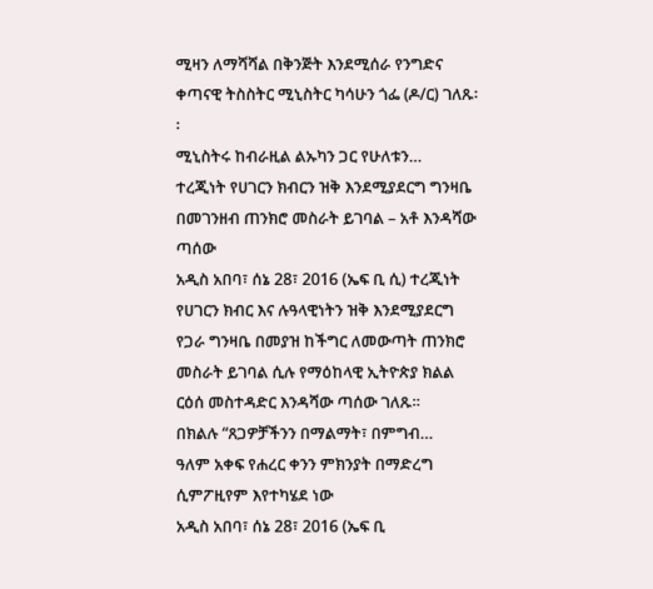ሚዛን ለማሻሻል በቅንጅት እንደሚሰራ የንግድና ቀጣናዊ ትስስትር ሚኒስትር ካሳሁን ጎፌ (ዶ/ር) ገለጹ፡፡
ሚኒስትሩ ከብራዚል ልኡካን ጋር የሁለቱን…
ተረጂነት የሀገርን ክብርን ዝቅ እንደሚያደርግ ግንዛቤ በመገንዘብ ጠንክሮ መስራት ይገባል – አቶ እንዳሻው ጣሰው
አዲስ አበባ፣ ሰኔ 28፣ 2016 (ኤፍ ቢ ሲ) ተረጂነት የሀገርን ክብር እና ሉዓላዊነትን ዝቅ እንደሚያደርግ የጋራ ግንዛቤ በመያዝ ከችግር ለመውጣት ጠንክሮ መስራት ይገባል ሲሉ የማዕከላዊ ኢትዮጵያ ክልል ርዕሰ መስተዳድር እንዳሻው ጣሰው ገለጹ፡፡
በክልሉ “ጸጋዎቻችንን በማልማት፣ በምግብ…
ዓለም አቀፍ የሐረር ቀንን ምክንያት በማድረግ ሲምፖዚየም እየተካሄደ ነው
አዲስ አበባ፣ ሰኔ 28፣ 2016 (ኤፍ ቢ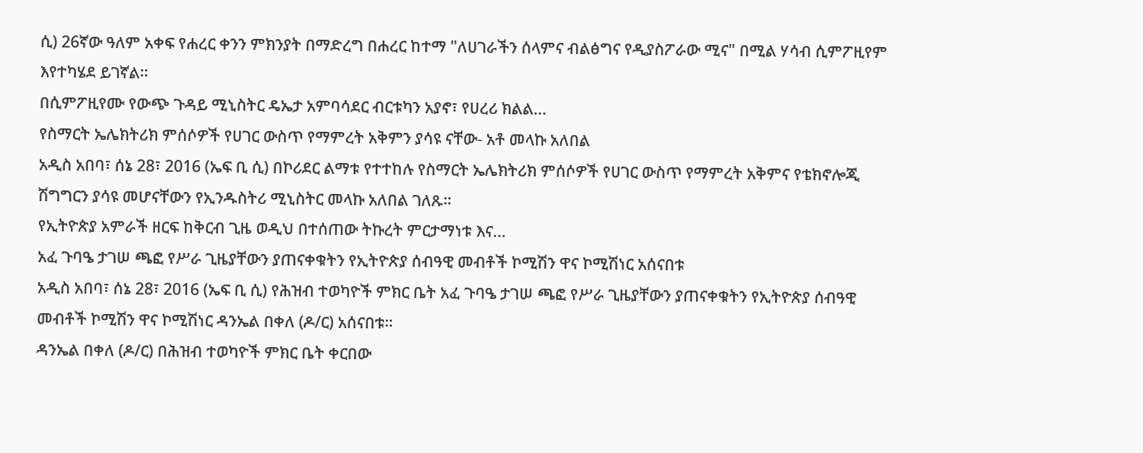ሲ) 26ኛው ዓለም አቀፍ የሐረር ቀንን ምክንያት በማድረግ በሐረር ከተማ "ለሀገራችን ሰላምና ብልፅግና የዲያስፖራው ሚና" በሚል ሃሳብ ሲምፖዚየም እየተካሄደ ይገኛል።
በሲምፖዚየሙ የውጭ ጉዳይ ሚኒስትር ዴኤታ አምባሳደር ብርቱካን አያኖ፣ የሀረሪ ክልል…
የስማርት ኤሌክትሪክ ምሰሶዎች የሀገር ውስጥ የማምረት አቅምን ያሳዩ ናቸው- አቶ መላኩ አለበል
አዲስ አበባ፣ ሰኔ 28፣ 2016 (ኤፍ ቢ ሲ) በኮሪደር ልማቱ የተተከሉ የስማርት ኤሌክትሪክ ምሰሶዎች የሀገር ውስጥ የማምረት አቅምና የቴክኖሎጂ ሽግግርን ያሳዩ መሆናቸውን የኢንዱስትሪ ሚኒስትር መላኩ አለበል ገለጹ።
የኢትዮጵያ አምራች ዘርፍ ከቅርብ ጊዜ ወዲህ በተሰጠው ትኩረት ምርታማነቱ እና…
አፈ ጉባዔ ታገሠ ጫፎ የሥራ ጊዜያቸውን ያጠናቀቁትን የኢትዮጵያ ሰብዓዊ መብቶች ኮሚሽን ዋና ኮሚሽነር አሰናበቱ
አዲስ አበባ፣ ሰኔ 28፣ 2016 (ኤፍ ቢ ሲ) የሕዝብ ተወካዮች ምክር ቤት አፈ ጉባዔ ታገሠ ጫፎ የሥራ ጊዜያቸውን ያጠናቀቁትን የኢትዮጵያ ሰብዓዊ መብቶች ኮሚሽን ዋና ኮሚሽነር ዳንኤል በቀለ (ዶ/ር) አሰናበቱ።
ዳንኤል በቀለ (ዶ/ር) በሕዝብ ተወካዮች ምክር ቤት ቀርበው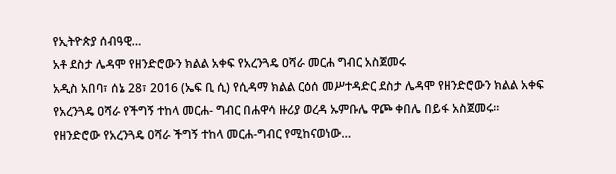የኢትዮጵያ ሰብዓዊ…
አቶ ደስታ ሌዳሞ የዘንድሮውን ክልል አቀፍ የአረንጓዴ ዐሻራ መርሐ ግብር አስጀመሩ
አዲስ አበባ፣ ሰኔ 28፣ 2016 (ኤፍ ቢ ሲ) የሲዳማ ክልል ርዕሰ መሥተዳድር ደስታ ሌዳሞ የዘንድሮውን ክልል አቀፍ የአረንጓዴ ዐሻራ የችግኝ ተከላ መርሐ- ግብር በሐዋሳ ዙሪያ ወረዳ ኡምቡሌ ዋጮ ቀበሌ በይፋ አስጀመሩ።
የዘንድሮው የአረንጓዴ ዐሻራ ችግኝ ተከላ መርሐ-ግብር የሚከናወነው…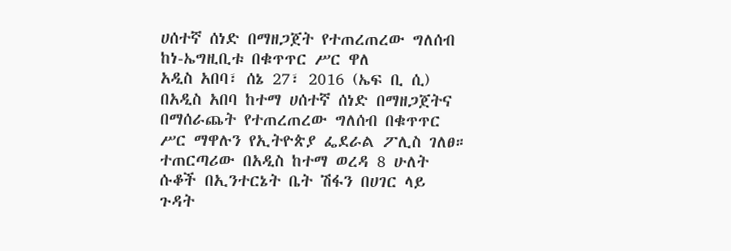ሀሰተኛ ሰነድ በማዘጋጀት የተጠረጠረው ግለሰብ ከነ-ኤግዚቢቱ በቁጥጥር ሥር ዋለ
አዲስ አበባ፣ ሰኔ 27፣ 2016 (ኤፍ ቢ ሲ) በአዲስ አበባ ከተማ ሀሰተኛ ሰነድ በማዘጋጀትና በማሰራጨት የተጠረጠረው ግለሰብ በቁጥጥር ሥር ማዋሉን የኢትዮጵያ ፌደራል ፖሊስ ገለፀ።
ተጠርጣሪው በአዲስ ከተማ ወረዳ 8 ሁለት ሱቆች በኢንተርኔት ቤት ሽፋን በሀገር ላይ ጉዳት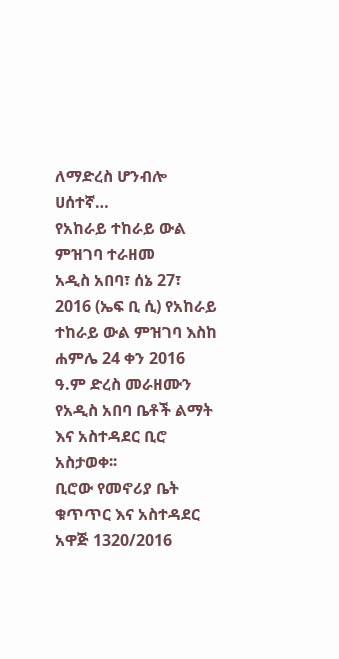ለማድረስ ሆንብሎ ሀሰተኛ…
የአከራይ ተከራይ ውል ምዝገባ ተራዘመ
አዲስ አበባ፣ ሰኔ 27፣ 2016 (ኤፍ ቢ ሲ) የአከራይ ተከራይ ውል ምዝገባ እስከ ሐምሌ 24 ቀን 2016 ዓ.ም ድረስ መራዘሙን የአዲስ አበባ ቤቶች ልማት እና አስተዳደር ቢሮ አስታወቀ፡፡
ቢሮው የመኖሪያ ቤት ቁጥጥር እና አስተዳደር አዋጅ 1320/2016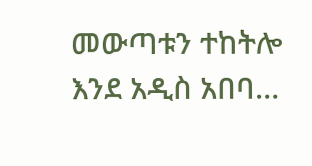መውጣቱን ተከትሎ እንደ አዲስ አበባ…